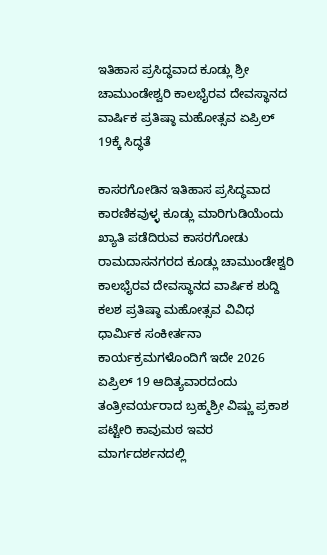ಇತಿಹಾಸ ಪ್ರಸಿದ್ಧವಾದ ಕೂಡ್ಲು ಶ್ರೀ ಚಾಮುಂಡೇಶ್ವರಿ ಕಾಲಭೈರವ ದೇವಸ್ಥಾನದ ವಾರ್ಷಿಕ ಪ್ರತಿಷ್ಠಾ ಮಹೋತ್ಸವ ಏಪ್ರಿಲ್ 19ಕ್ಕೆ ಸಿದ್ಧತೆ

ಕಾಸರಗೋಡಿನ ಇತಿಹಾಸ ಪ್ರಸಿದ್ಧವಾದ ಕಾರಣಿಕವುಳ್ಳ ಕೂಡ್ಲು ಮಾರಿಗುಡಿಯೆಂದು ಖ್ಯಾತಿ ಪಡೆದಿರುವ ಕಾಸರಗೋಡು ರಾಮದಾಸನಗರದ ಕೂಡ್ಲು ಚಾಮುಂಡೇಶ್ವರಿ ಕಾಲಭೈರವ ದೇವಸ್ಥಾನದ ವಾರ್ಷಿಕ ಶುದ್ದಿ ಕಲಶ ಪ್ರತಿಷ್ಠಾ ಮಹೋತ್ಸವ ವಿವಿಧ ಧಾರ್ಮಿಕ ಸಂಕೀರ್ತನಾ ಕಾರ್ಯಕ್ರಮಗಳೊಂದಿಗೆ ಇದೇ 2026 ಏಪ್ರಿಲ್ 19 ಆದಿತ್ಯವಾರದಂದು ತಂತ್ರೀವರ್ಯರಾದ ಬ್ರಹ್ಮಶ್ರೀ ವಿಷ್ಣು ಪ್ರಕಾಶ ಪಟ್ಟೇರಿ ಕಾವುಮಠ ಇವರ ಮಾರ್ಗದರ್ಶನದಲ್ಲಿ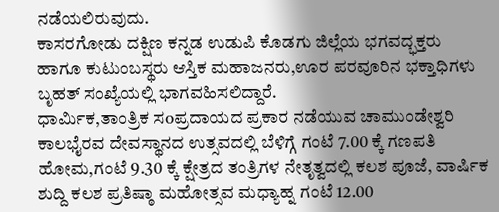ನಡೆಯಲಿರುವುದು.
ಕಾಸರಗೋಡು ದಕ್ಷಿಣ ಕನ್ನಡ ಉಡುಪಿ ಕೊಡಗು ಜಿಲ್ಲೆಯ ಭಗವದ್ಭಕ್ತರು ಹಾಗೂ ಕುಟುಂಬಸ್ಥರು ಆಸ್ತಿಕ ಮಹಾಜನರು,ಊರ ಪರವೂರಿನ ಭಕ್ತಾಧಿಗಳು ಬೃಹತ್ ಸಂಖ್ಯೆಯಲ್ಲಿ ಭಾಗವಹಿಸಲಿದ್ದಾರೆ.
ಧಾರ್ಮಿಕ,ತಾಂತ್ರಿಕ ಸoಪ್ರದಾಯದ ಪ್ರಕಾರ ನಡೆಯುವ ಚಾಮುಂಡೇಶ್ವರಿ ಕಾಲಭೈರವ ದೇವಸ್ಥಾನದ ಉತ್ಸವದಲ್ಲಿ ಬೆಳಿಗ್ಗೆ ಗಂಟೆ 7.00 ಕ್ಕೆ ಗಣಪತಿ ಹೋಮ,ಗಂಟೆ 9.30 ಕ್ಕೆ ಕ್ಷೇತ್ರದ ತಂತ್ರಿಗಳ ನೇತೃತ್ವದಲ್ಲಿ ಕಲಶ ಪೂಜೆ, ವಾರ್ಷಿಕ ಶುದ್ದಿ ಕಲಶ ಪ್ರತಿಷ್ಠಾ ಮಹೋತ್ಸವ ಮಧ್ಯಾಹ್ನ ಗಂಟೆ 12.00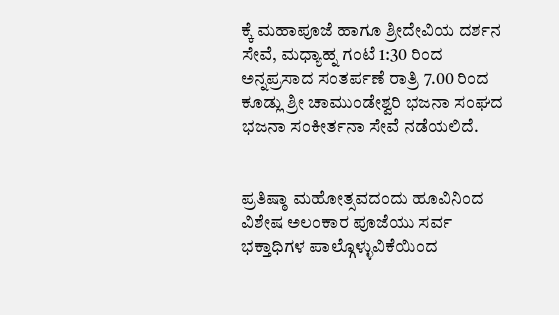ಕ್ಕೆ ಮಹಾಪೂಜೆ ಹಾಗೂ ಶ್ರೀದೇವಿಯ ದರ್ಶನ ಸೇವೆ, ಮಧ್ಯಾಹ್ನ ಗಂಟೆ 1:30 ರಿಂದ ಅನ್ನಪ್ರಸಾದ ಸಂತರ್ಪಣೆ ರಾತ್ರಿ 7.00 ರಿಂದ ಕೂಡ್ಲು ಶ್ರೀ ಚಾಮುಂಡೇಶ್ವರಿ ಭಜನಾ ಸಂಘದ ಭಜನಾ ಸಂಕೀರ್ತನಾ ಸೇವೆ ನಡೆಯಲಿದೆ.


ಪ್ರತಿಷ್ಠಾ ಮಹೋತ್ಸವದಂದು ಹೂವಿನಿಂದ ವಿಶೇಷ ಅಲಂಕಾರ ಪೂಜೆಯು ಸರ್ವ ಭಕ್ತಾಧಿಗಳ ಪಾಲ್ಗೊಳ್ಳುವಿಕೆಯಿಂದ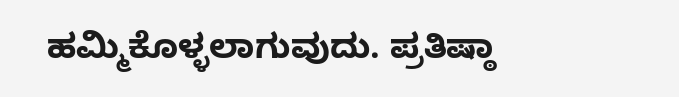ಹಮ್ಮಿಕೊಳ್ಳಲಾಗುವುದು. ಪ್ರತಿಷ್ಠಾ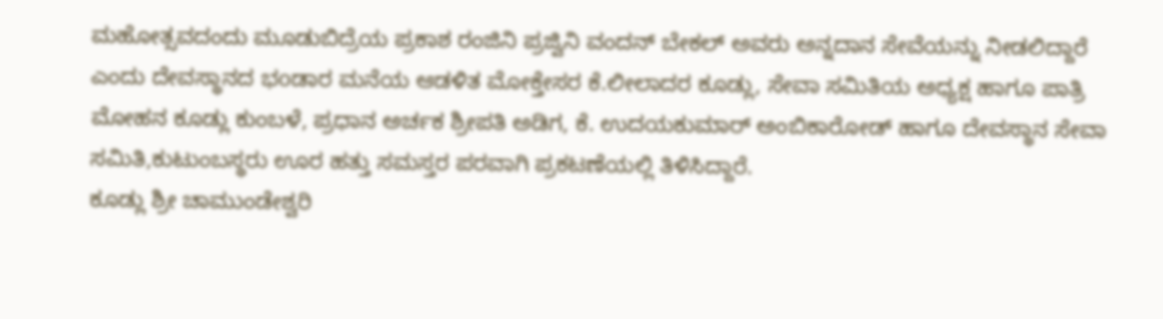ಮಹೋತ್ಸವದಂದು ಮೂಡುಬಿದ್ರೆಯ ಪ್ರಕಾಶ ರಂಜಿನಿ ಪ್ರಜ್ವಿನಿ ವಂದನ್ ಬೇಕಲ್ ಅವರು ಅನ್ನದಾನ ಸೇವೆಯನ್ನು ನೀಡಲಿದ್ದಾರೆ ಎಂದು ದೇವಸ್ಥಾನದ ಭoಡಾರ ಮನೆಯ ಆಡಳಿತ ಮೋಕ್ತೇಸರ ಕೆ.ಲೀಲಾದರ ಕೂಡ್ಲು, ಸೇವಾ ಸಮಿತಿಯ ಅಧ್ಯಕ್ಷ ಹಾಗೂ ಪಾತ್ರಿ ಮೋಹನ ಕೂಡ್ಲು ಕುಂಬಳೆ, ಪ್ರಧಾನ ಅರ್ಚಕ ಶ್ರೀಪತಿ ಅಡಿಗ, ಕೆ. ಉದಯಕುಮಾರ್ ಅಂಬಿಕಾರೋಡ್ ಹಾಗೂ ದೇವಸ್ಥಾನ ಸೇವಾ ಸಮಿತಿ,ಕುಟುಂಬಸ್ಥರು ಊರ ಹತ್ತು ಸಮಸ್ತರ ಪರವಾಗಿ ಪ್ರಕಟಣೆಯಲ್ಲಿ ತಿಳಿಸಿದ್ದಾರೆ.
ಕೂಡ್ಲು ಶ್ರೀ ಚಾಮುಂಡೇಶ್ವರಿ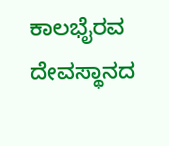ಕಾಲಭೈರವ ದೇವಸ್ಥಾನದ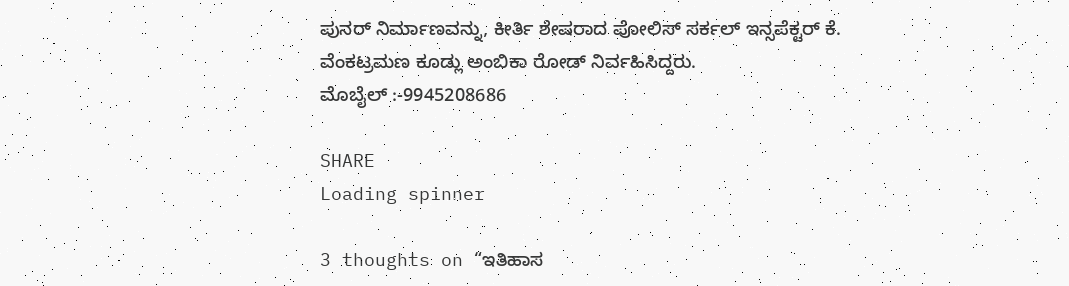ಪುನರ್ ನಿರ್ಮಾಣವನ್ನು, ಕೀರ್ತಿ ಶೇಷರಾದ ಪೋಲಿಸ್ ಸರ್ಕಲ್ ಇನ್ಸಪೆಕ್ಟರ್ ಕೆ. ವೆಂಕಟ್ರಮಣ ಕೂಡ್ಲು ಅಂಬಿಕಾ ರೋಡ್ ನಿರ್ವಹಿಸಿದ್ದರು.
ಮೊಬೈಲ್ :-9945208686

SHARE
Loading spinner

3 thoughts on “ಇತಿಹಾಸ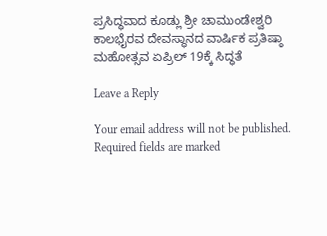ಪ್ರಸಿದ್ಧವಾದ ಕೂಡ್ಲು ಶ್ರೀ ಚಾಮುಂಡೇಶ್ವರಿ ಕಾಲಭೈರವ ದೇವಸ್ಥಾನದ ವಾರ್ಷಿಕ ಪ್ರತಿಷ್ಠಾ ಮಹೋತ್ಸವ ಏಪ್ರಿಲ್ 19ಕ್ಕೆ ಸಿದ್ಧತೆ

Leave a Reply

Your email address will not be published. Required fields are marked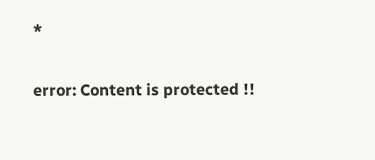*

error: Content is protected !!